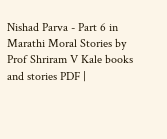Nishad Parva - Part 6 in Marathi Moral Stories by Prof Shriram V Kale books and stories PDF |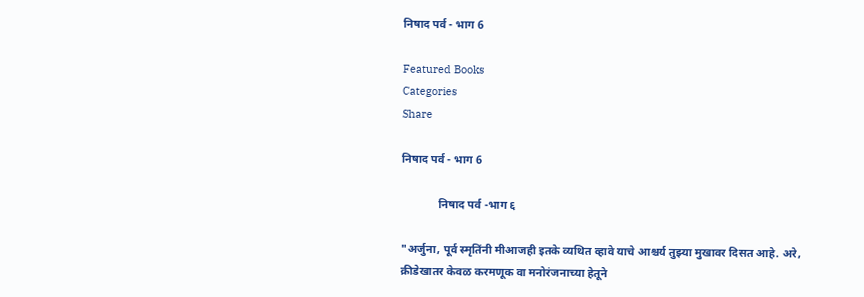निषाद पर्व - भाग 6

Featured Books
Categories
Share

निषाद पर्व - भाग 6

             निषाद पर्व -भाग ६

"अर्जुना, पूर्व स्मृतिंनी मीआजही इतके व्यथित व्हावे याचे आश्चर्य तुझ्या मुखावर दिसत आहे. अरे, क्रीडेखातर केवळ करमणूक वा मनोरंजनाच्या हेतूने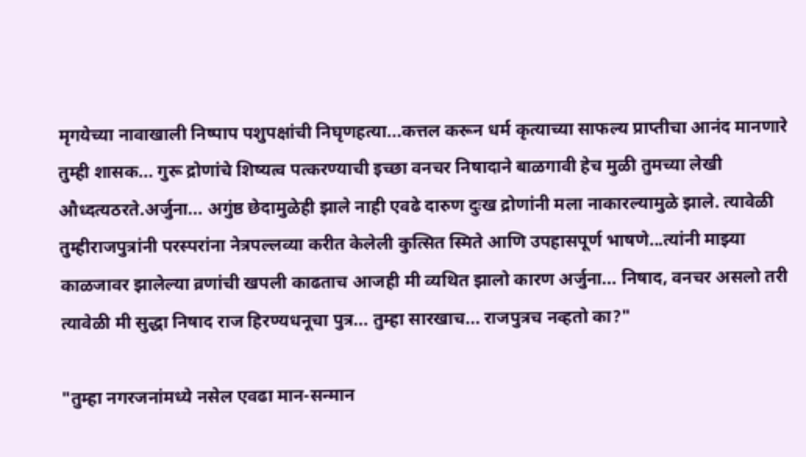मृगयेच्या नावाखाली निष्पाप पशुपक्षांची निघृणहत्या...कत्तल करून धर्म कृत्याच्या साफल्य प्राप्तीचा आनंद मानणारे तुम्ही शासक... गुरू द्रोणांचे शिष्यत्व पत्करण्याची इच्छा वनचर निषादाने बाळगावी हेच मुळी तुमच्या लेखी औध्दत्यठरते.अर्जुना... अगुंष्ठ छेदामुळेही झाले नाही एवढे दारुण दुःख द्रोणांनी मला नाकारल्यामुळे झाले. त्यावेळी तुम्हीराजपुत्रांनी परस्परांना नेत्रपल्लव्या करीत केलेली कुत्सित स्मिते आणि उपहासपूर्ण भाषणे...त्यांनी माझ्या काळजावर झालेल्या व्रणांची खपली काढताच आजही मी व्यथित झालो कारण अर्जुना... निषाद, वनचर असलो तरी त्यावेळी मी सुद्धा निषाद राज हिरण्यधनूचा पुत्र... तुम्हा सारखाच... राजपुत्रच नव्हतो का?"

"तुम्हा नगरजनांमध्ये नसेल एवढा मान-सन्मान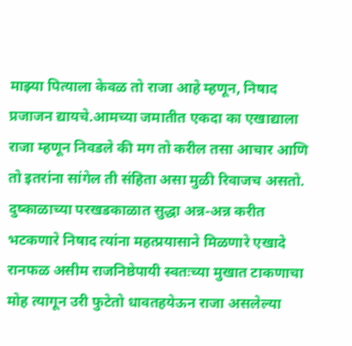माझ्या पित्याला केवळ तो राजा आहे म्हणून, निषाद प्रजाजन द्यायचे.आमच्या जमातीत एकदा का एखाद्याला राजा म्हणून निवडले की मग तो करील तसा आचार आणि तो इतरांना सांगेल ती संहिता असा मुळी रिवाजच असतो. दुष्काळाच्या परखडकाळात सुद्धा अन्न-अन्न करीत भटकणारे निषाद त्यांना महत्प्रयासाने मिळणारे एखादे रानफळ असीम राजनिष्ठेपायी स्वतःच्या मुखात टाकणाचा मोह त्यागून उरी फुटेतो धावतहयेऊन राजा असलेल्या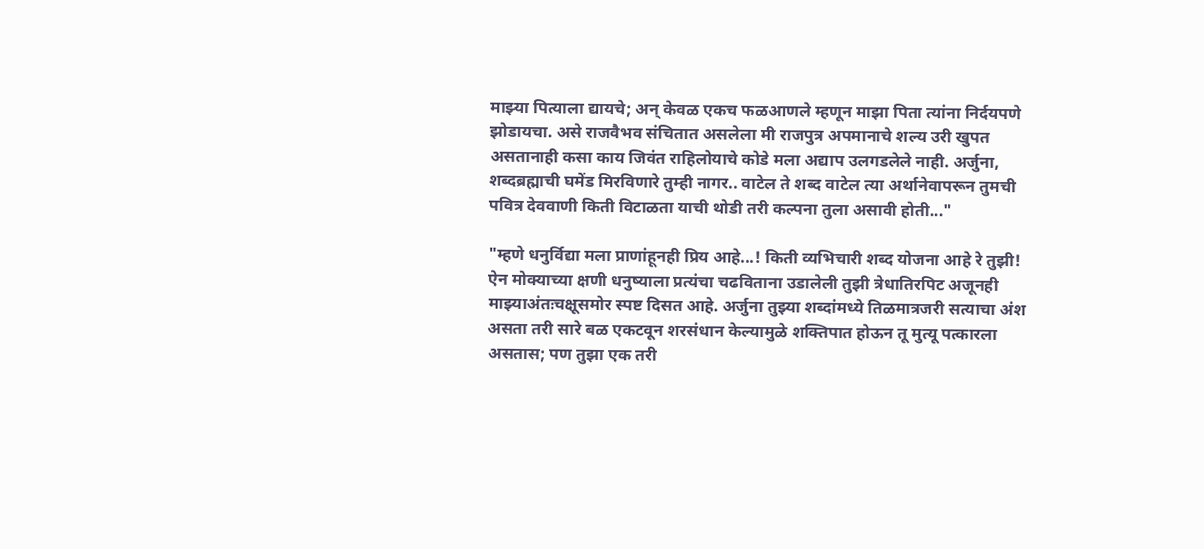माझ्या पित्याला द्यायचे; अन् केवळ एकच फळआणले म्हणून माझा पिता त्यांना निर्दयपणे झोडायचा. असे राजवैभव संचितात असलेला मी राजपुत्र अपमानाचे शल्य उरी खुपत असतानाही कसा काय जिवंत राहिलोयाचे कोडे मला अद्याप उलगडलेले नाही. अर्जुना, शब्दब्रह्माची घमेंड मिरविणारे तुम्ही नागर.. वाटेल ते शब्द वाटेल त्या अर्थानेवापरून तुमची पवित्र देववाणी किती विटाळता याची थोडी तरी कल्पना तुला असावी होती..."

"म्हणे धनुर्विद्या मला प्राणांहूनही प्रिय आहे...! किती व्यभिचारी शब्द योजना आहे रे तुझी! ऐन मोक्याच्या क्षणी धनुष्याला प्रत्यंचा चढविताना उडालेली तुझी त्रेधातिरपिट अजूनही माझ्याअंतःचक्षूसमोर स्पष्ट दिसत आहे. अर्जुना तुझ्या शब्दांमध्ये तिळमात्रजरी सत्याचा अंश असता तरी सारे बळ एकटवून शरसंधान केल्यामुळे शक्तिपात होऊन तू मुत्यू पत्कारला असतास; पण तुझा एक तरी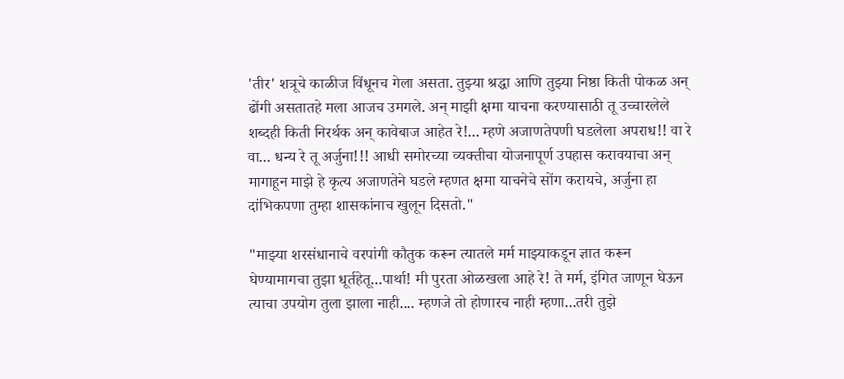'तीर' शत्रूचे काळीज विंधूनच गेला असता. तुझ्या श्रद्धा आणि तुझ्या निष्ठा किती पोकळ अन् ढोंगी असतातहे मला आजच उमगले. अन् माझी क्षमा याचना करण्यासाठी तू उच्चारलेले शब्दही किती निरर्थक अन् कावेबाज आहेत रे!... म्हणे अजाणतेपणी घडलेला अपराध!! वा रे वा... धन्य रे तू अर्जुना!!! आधी समोरच्या व्यक्तीचा योजनापूर्ण उपहास करावयाचा अन् मागाहून माझे हे कृत्य अजाणतेने घडले म्हणत क्षमा याचनेचे सोंग करायचे, अर्जुना हा दांभिकपणा तुम्हा शासकांनाच खुलून दिसतो."

"माझ्या शरसंधानाचे वरपांगी कौतुक करून त्यातले मर्म माझ्याकडून ज्ञात करून घेण्यामागचा तुझा धूर्तहेतू...पार्था! मी पुरता ओळखला आहे रे! ते मर्म, इंगित जाणून घेऊन त्याचा उपयोग तुला झाला नाही.... म्हणजे तो होणारच नाही म्हणा...तरी तुझे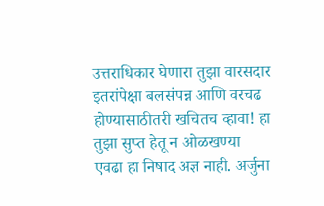उत्तराधिकार घेणारा तुझा वारसदार इतरांपेक्षा बलसंपन्न आणि वरचढ होण्यासाठीतरी खचितच व्हावा! हा तुझा सुप्त हेतू न ओळखण्या एवढा हा निषाद अज्ञ नाही. अर्जुना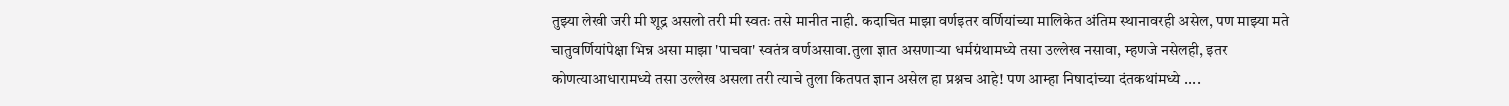तुझ्या लेखी जरी मी शूद्र असलो तरी मी स्वतः तसे मानीत नाही. कदाचित माझा वर्णइतर वर्णियांच्या मालिकेत अंतिम स्थानावरही असेल, पण माझ्या मते चातुवर्णियांपेक्षा भिन्न असा माझा 'पाचवा' स्वतंत्र वर्णअसावा.तुला ज्ञात असणाऱ्या धर्मग्रंथामध्ये तसा उल्लेख नसावा, म्हणजे नसेलही, इतर कोणत्याआधारामध्ये तसा उल्लेख असला तरी त्याचे तुला कितपत ज्ञान असेल हा प्रश्नच आहे! पण आम्हा निषादांच्या दंतकथांमध्ये ....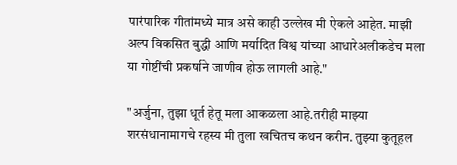पारंपारिक गीतांमध्ये मात्र असे काही उल्लेख मी ऐकले आहेत. माझी अल्प विकसित बुद्धी आणि मर्यादित विश्व यांच्या आधारेअलीकडेच मला या गोष्टींची प्रकर्षाने जाणीव होऊ लागली आहे."

"अर्जुना, तुझा धूर्त हेतू मला आकळला आहे.तरीही माझ्या शरसंधानामागचे रहस्य मी तुला खचितच कथन करीन. तुझ्या कुतूहल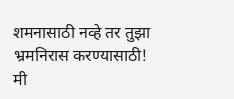शमनासाठी नव्हे तर तुझा भ्रमनिरास करण्यासाठी! मी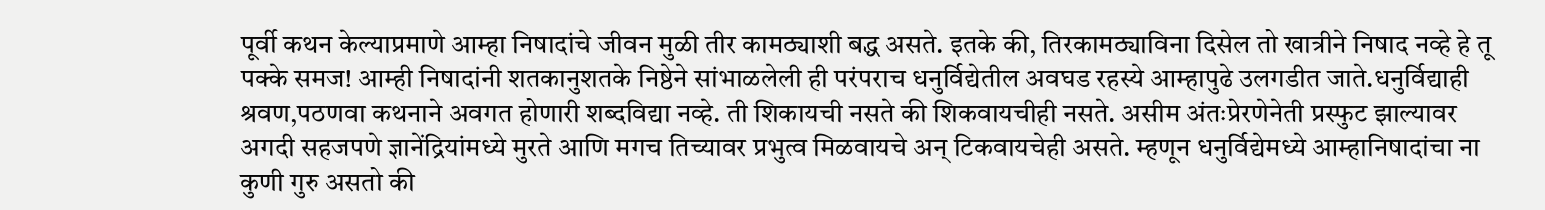पूर्वी कथन केल्याप्रमाणे आम्हा निषादांचे जीवन मुळी तीर कामठ्याशी बद्ध असते. इतके की, तिरकामठ्याविना दिसेल तो खात्रीने निषाद नव्हे हे तू पक्के समज! आम्ही निषादांनी शतकानुशतके निष्ठेने सांभाळलेली ही परंपराच धनुर्विद्येतील अवघड रहस्ये आम्हापुढे उलगडीत जाते.धनुर्विद्याही श्रवण,पठणवा कथनाने अवगत होणारी शब्दविद्या नव्हे. ती शिकायची नसते की शिकवायचीही नसते. असीम अंतःप्रेरणेनेती प्रस्फुट झाल्यावर अगदी सहजपणे ज्ञानेंद्रियांमध्ये मुरते आणि मगच तिच्यावर प्रभुत्व मिळवायचे अन् टिकवायचेही असते. म्हणून धनुर्विद्येमध्ये आम्हानिषादांचा ना कुणी गुरु असतो की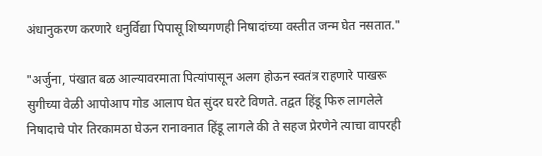अंधानुकरण करणारे धनुर्विद्या पिपासू शिष्यगणही निषादांच्या वस्तीत जन्म घेत नसतात."

"अर्जुना, पंखात बळ आल्यावरमाता पित्यांपासून अलग होऊन स्वतंत्र राहणारे पाखरू सुगीच्या वेळी आपोआप गोड आलाप घेत सुंदर घरटे विणते. तद्वत हिंडू फिरु लागलेले निषादाचे पोर तिरकामठा घेऊन रानावनात हिंडू लागले की ते सहज प्रेरणेने त्याचा वापरही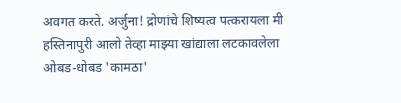अवगत करते. अर्जुना! द्रोणांचे शिष्यत्व पत्करायला मी हस्तिनापुरी आलो तेव्हा माझ्या खांद्याला लटकावलेला ओबड-धोबड 'कामठा'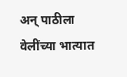अन् पाठीला वेलींच्या भात्यात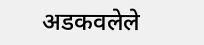अडकवलेले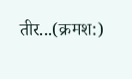तीर...(क्रमश:)